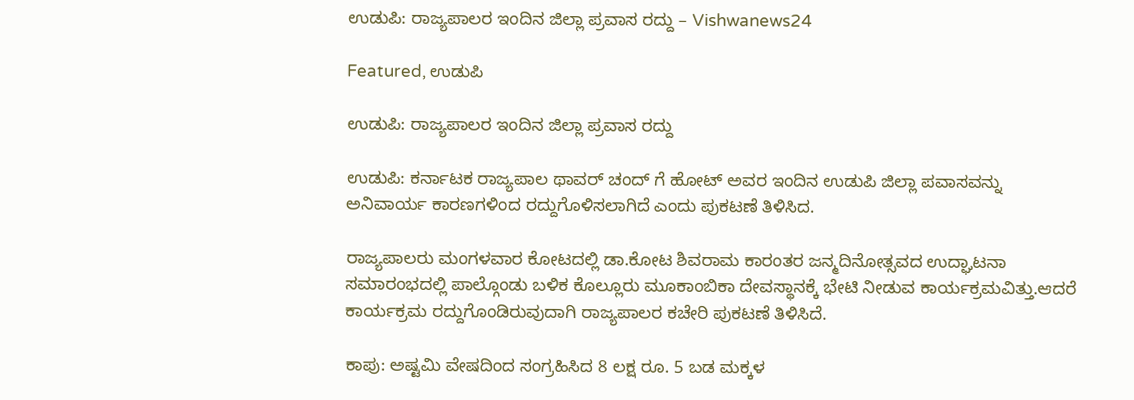ಉಡುಪಿ: ರಾಜ್ಯಪಾಲರ ಇಂದಿನ ಜಿಲ್ಲಾ ಪ್ರವಾಸ ರದ್ದು – Vishwanews24

Featured, ಉಡುಪಿ

ಉಡುಪಿ: ರಾಜ್ಯಪಾಲರ ಇಂದಿನ ಜಿಲ್ಲಾ ಪ್ರವಾಸ ರದ್ದು

ಉಡುಪಿ: ಕರ್ನಾಟಕ ರಾಜ್ಯಪಾಲ ಥಾವರ್‌ ಚಂದ್‌ ಗೆ ಹೋಟ್ ಅವರ ಇಂದಿನ ಉಡುಪಿ ಜಿಲ್ಲಾ ಪವಾಸವನ್ನು ಅನಿವಾರ್ಯ ಕಾರಣಗಳಿಂದ ರದ್ದುಗೊಳಿಸಲಾಗಿದೆ ಎಂದು ಪುಕಟಣೆ ತಿಳಿಸಿದ.

ರಾಜ್ಯಪಾಲರು ಮಂಗಳವಾರ ಕೋಟದಲ್ಲಿ ಡಾ.ಕೋಟ ಶಿವರಾಮ ಕಾರಂತರ ಜನ್ಮದಿನೋತ್ಸವದ ಉದ್ಘಾಟನಾ ಸಮಾರಂಭದಲ್ಲಿ ಪಾಲ್ಗೊಂಡು ಬಳಿಕ ಕೊಲ್ಲೂರು ಮೂಕಾಂಬಿಕಾ ದೇವಸ್ಥಾನಕ್ಕೆ ಭೇಟಿ ನೀಡುವ ಕಾರ್ಯಕ್ರಮವಿತ್ತು.ಆದರೆ ಕಾರ್ಯಕ್ರಮ ರದ್ದುಗೊಂಡಿರುವುದಾಗಿ ರಾಜ್ಯಪಾಲರ ಕಚೇರಿ ಪುಕಟಣೆ ತಿಳಿಸಿದೆ.

ಕಾಪು: ಅಷ್ಟಮಿ ವೇಷದಿಂದ ಸಂಗ್ರಹಿಸಿದ 8 ಲಕ್ಷ ರೂ. 5 ಬಡ ಮಕ್ಕಳ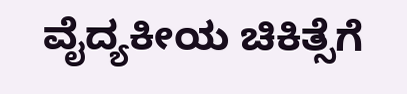ವೈದ್ಯಕೀಯ ಚಿಕಿತ್ಸೆಗೆ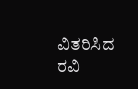ವಿತರಿಸಿದ ರವಿ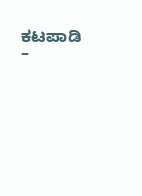ಕಟಪಾಡಿ –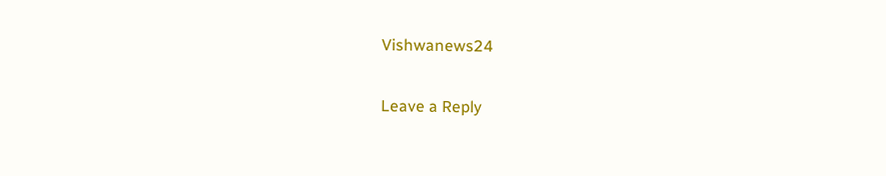Vishwanews24

Leave a Reply